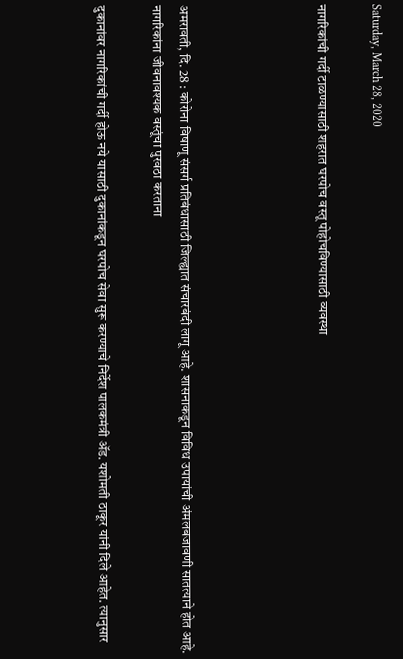Saturday, March 28, 2020

नागरिकांची गर्दी टाळण्यासाठी शहरात घरपोच वस्तू पोहोचविण्यासाठी व्यवस्था




अमरावती, दि. 28 : कोरोना विषाणू संसर्ग प्रतिबंधासाठी जिल्ह्यात संचारबंदी लागू आहे. शासनाकडून विविध उपायांची अंमलबजावणी सातत्याने होत आहे. नागरिकांना जीवनावश्यक वस्तूंचा पुरवठा करताना

दुकानांवर नागरिकांची गर्दी होऊ नये यासाठी दुकानांकडून घरपोच सेवा सुरू करण्याचे निर्देश पालकमंत्री ॲड. यशोमती ठाकूर यांनी दिले आहेत. त्यानुसार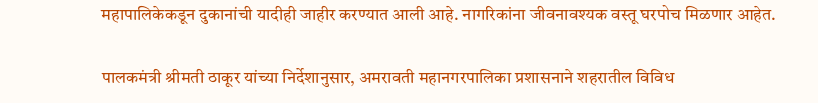महापालिकेकडून दुकानांची यादीही जाहीर करण्यात आली आहे. नागरिकांना जीवनावश्यक वस्तू घरपोच मिळणार आहेत.

पालकमंत्री श्रीमती ठाकूर यांच्या निर्देशानुसार, अमरावती महानगरपालिका प्रशासनाने शहरातील विविध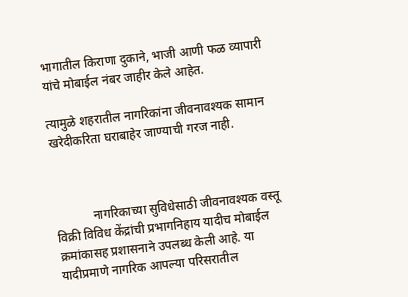भागातील किराणा दुकाने, भाजी आणी फळ व्यापारी यांचे मोबाईल नंबर जाहीर केले आहेत.

त्यामुळे शहरातील नागरिकांना जीवनावश्यक सामान खरेदीकरिता घराबाहेर जाण्याची गरज नाही.



            नागरिकाच्या सुविधेसाठी जीवनावश्यक वस्तू विक्री विविध केंद्रांची प्रभागनिहाय यादीच मोबाईल क्रमांकासह प्रशासनाने उपलब्ध केली आहे. या यादीप्रमाणे नागरिक आपल्या परिसरातील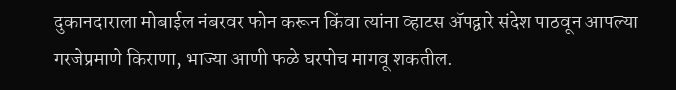दुकानदाराला मोबाईल नंबरवर फोन करून किंवा त्यांना व्हाटस ॲपद्वारे संदेश पाठवून आपल्या गरजेप्रमाणे किराणा, भाज्या आणी फळे घरपोच मागवू शकतील.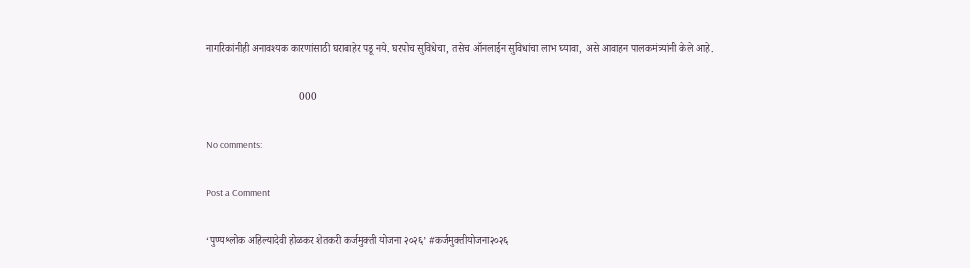नागरिकांनीही अनावश्यक कारणांसाठी घराबाहेर पडू नये. घरपोच सुविधेचा, तसेच ऑनलाईन सुविधांचा लाभ घ्यावा, असे आवाहन पालकमंत्र्यांनी केले आहे.

                                    000

No comments:

Post a Comment

‘पुण्यश्लोक अहिल्यादेवी होळकर शेतकरी कर्जमुक्ती योजना २०२६’ #कर्जमुक्तीयोजना२०२६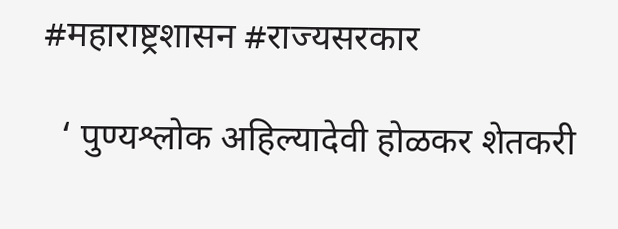#महाराष्ट्रशासन #राज्यसरकार

  ‘ पुण्यश्लोक अहिल्यादेवी होळकर शेतकरी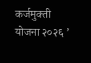कर्जमुक्ती योजना २०२६ ’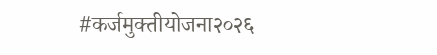#कर्जमुक्तीयोजना२०२६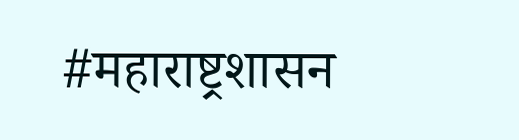#महाराष्ट्रशासन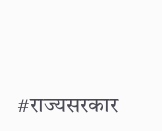#राज्यसरकार